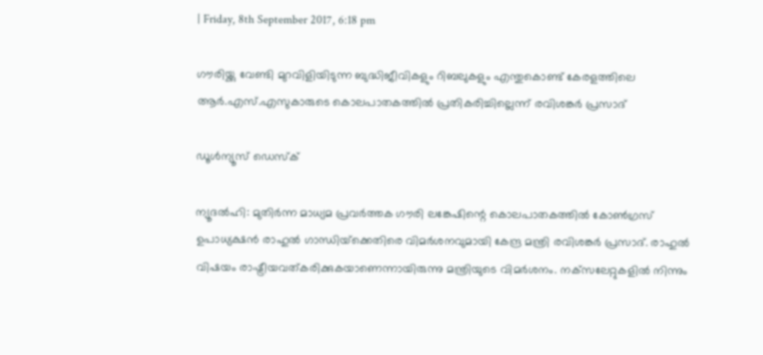| Friday, 8th September 2017, 6:18 pm

ഗൗരിയ്ക്കു വേണ്ടി മുറവിളിയിടുന്ന ബുദ്ധിജീവികളും റിബലുകളും എന്തുകൊണ്ട് കേരളത്തിലെ ആര്‍.എസ്.എസുകാരുടെ കൊലപാതകത്തില്‍ പ്രതികരിച്ചില്ലെന്ന് രവിശങ്കര്‍ പ്രസാദ്

ഡൂള്‍ന്യൂസ് ഡെസ്‌ക്

ന്യൂദല്‍ഹി: മുതിര്‍ന്ന മാധ്യമ പ്രവര്‍ത്തക ഗൗരി ലങ്കേഷിന്റെ കൊലപാതകത്തില്‍ കോണ്‍ഗ്രസ് ഉപാധ്യക്ഷന്‍ രാഹുല്‍ ഗാന്ധിയ്‌ക്കെതിരെ വിമര്‍ശനവുമായി കേന്ദ്ര മന്ത്രി രവിശങ്കര്‍ പ്രസാദ്. രാഹുല്‍ വിഷയം രാഷ്ട്രീയവത്കരിക്കുകയാണെന്നായിരുന്നു മന്ത്രിയുടെ വിമര്‍ശനം. നക്‌സലേറ്റുകളില്‍ നിന്നും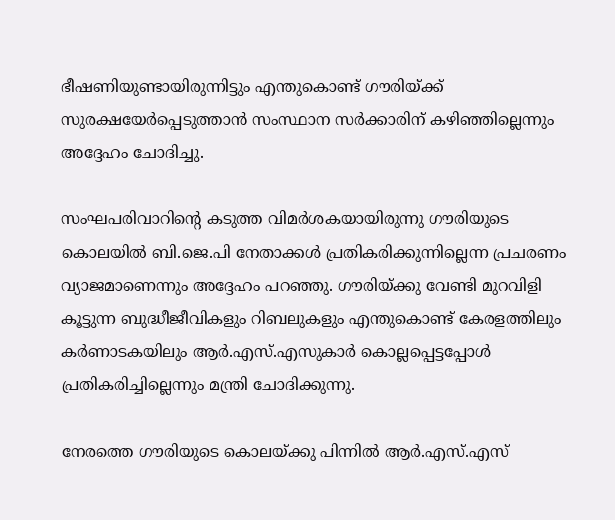ഭീഷണിയുണ്ടായിരുന്നിട്ടും എന്തുകൊണ്ട് ഗൗരിയ്ക്ക് സുരക്ഷയേര്‍പ്പെടുത്താന്‍ സംസ്ഥാന സര്‍ക്കാരിന് കഴിഞ്ഞില്ലെന്നും അദ്ദേഹം ചോദിച്ചു.

സംഘപരിവാറിന്റെ കടുത്ത വിമര്‍ശകയായിരുന്നു ഗൗരിയുടെ കൊലയില്‍ ബി.ജെ.പി നേതാക്കള്‍ പ്രതികരിക്കുന്നില്ലെന്ന പ്രചരണം വ്യാജമാണെന്നും അദ്ദേഹം പറഞ്ഞു. ഗൗരിയ്ക്കു വേണ്ടി മുറവിളി കൂട്ടുന്ന ബുദ്ധീജീവികളും റിബലുകളും എന്തുകൊണ്ട് കേരളത്തിലും കര്‍ണാടകയിലും ആര്‍.എസ്.എസുകാര്‍ കൊല്ലപ്പെട്ടപ്പോള്‍ പ്രതികരിച്ചില്ലെന്നും മന്ത്രി ചോദിക്കുന്നു.

നേരത്തെ ഗൗരിയുടെ കൊലയ്ക്കു പിന്നില്‍ ആര്‍.എസ്.എസ്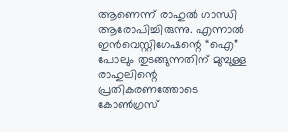ആണെന്ന് രാഹുല്‍ ഗാന്ധി ആരോപിച്ചിരുന്നു. എന്നാല്‍ ഇന്‍വെസ്റ്റിഗേഷന്റെ “ഐ” പോലും തുടങ്ങുന്നതിന് മുമ്പുള്ള രാഹുലിന്റെ പ്രതികരണത്തോടെ കോണ്‍ഗ്രസ്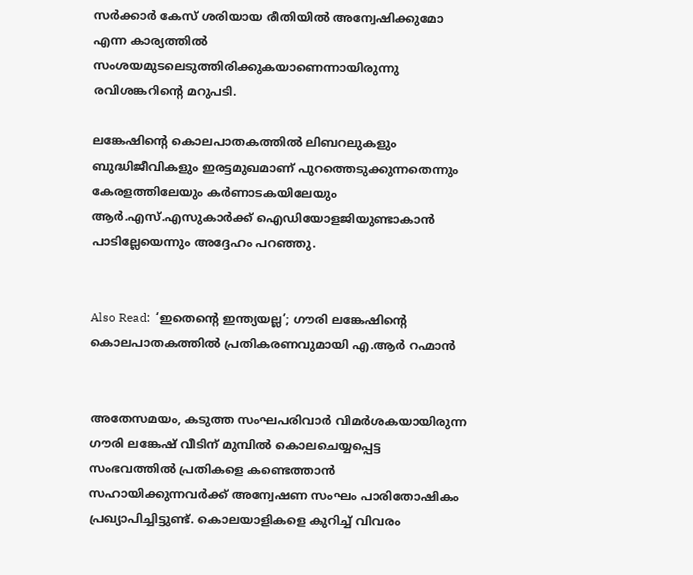സര്‍ക്കാര്‍ കേസ് ശരിയായ രീതിയില്‍ അന്വേഷിക്കുമോ എന്ന കാര്യത്തില്‍ സംശയമുടലെടുത്തിരിക്കുകയാണെന്നായിരുന്നു രവിശങ്കറിന്റെ മറുപടി.

ലങ്കേഷിന്റെ കൊലപാതകത്തില്‍ ലിബറലുകളും ബുദ്ധിജീവികളും ഇരട്ടമുഖമാണ് പുറത്തെടുക്കുന്നതെന്നും കേരളത്തിലേയും കര്‍ണാടകയിലേയും ആര്‍.എസ്.എസുകാര്‍ക്ക് ഐഡിയോളജിയുണ്ടാകാന്‍ പാടില്ലേയെന്നും അദ്ദേഹം പറഞ്ഞു.


Also Read:  ‘ഇതെന്റെ ഇന്ത്യയല്ല’; ഗൗരി ലങ്കേഷിന്റെ കൊലപാതകത്തില്‍ പ്രതികരണവുമായി എ.ആര്‍ റഹ്മാന്‍


അതേസമയം, കടുത്ത സംഘപരിവാര്‍ വിമര്‍ശകയായിരുന്ന ഗൗരി ലങ്കേഷ് വീടിന് മുമ്പില്‍ കൊലചെയ്യപ്പെട്ട സംഭവത്തില്‍ പ്രതികളെ കണ്ടെത്താന്‍ സഹായിക്കുന്നവര്‍ക്ക് അന്വേഷണ സംഘം പാരിതോഷികം പ്രഖ്യാപിച്ചിട്ടുണ്ട്. കൊലയാളികളെ കുറിച്ച് വിവരം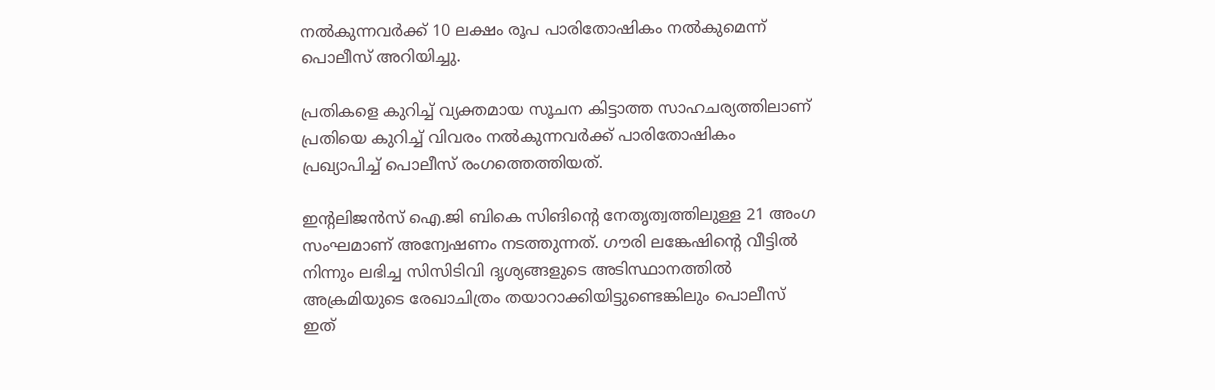നല്‍കുന്നവര്‍ക്ക് 10 ലക്ഷം രൂപ പാരിതോഷികം നല്‍കുമെന്ന് പൊലീസ് അറിയിച്ചു.

പ്രതികളെ കുറിച്ച് വ്യക്തമായ സൂചന കിട്ടാത്ത സാഹചര്യത്തിലാണ് പ്രതിയെ കുറിച്ച് വിവരം നല്‍കുന്നവര്‍ക്ക് പാരിതോഷികം പ്രഖ്യാപിച്ച് പൊലീസ് രംഗത്തെത്തിയത്.

ഇന്റലിജന്‍സ് ഐ.ജി ബികെ സിങിന്റെ നേതൃത്വത്തിലുള്ള 21 അംഗ സംഘമാണ് അന്വേഷണം നടത്തുന്നത്. ഗൗരി ലങ്കേഷിന്റെ വീട്ടില്‍ നിന്നും ലഭിച്ച സിസിടിവി ദൃശ്യങ്ങളുടെ അടിസ്ഥാനത്തില്‍ അക്രമിയുടെ രേഖാചിത്രം തയാറാക്കിയിട്ടുണ്ടെങ്കിലും പൊലീസ് ഇത്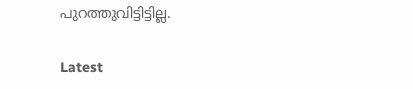പുറത്തുവിട്ടിട്ടില്ല.

Latest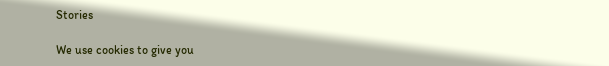Stories

We use cookies to give you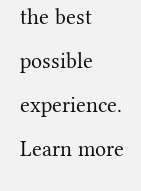the best possible experience. Learn more